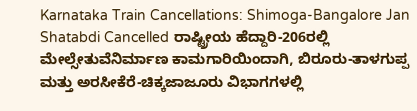Karnataka Train Cancellations: Shimoga-Bangalore Jan Shatabdi Cancelled ರಾಷ್ಟ್ರೀಯ ಹೆದ್ದಾರಿ-206ರಲ್ಲಿ ಮೇಲ್ಸೇತುವೆನಿರ್ಮಾಣ ಕಾಮಗಾರಿಯಿಂದಾಗಿ, ಬಿರೂರು-ತಾಳಗುಪ್ಪ ಮತ್ತು ಅರಸೀಕೆರೆ-ಚಿಕ್ಕಜಾಜೂರು ವಿಭಾಗಗಳಲ್ಲಿ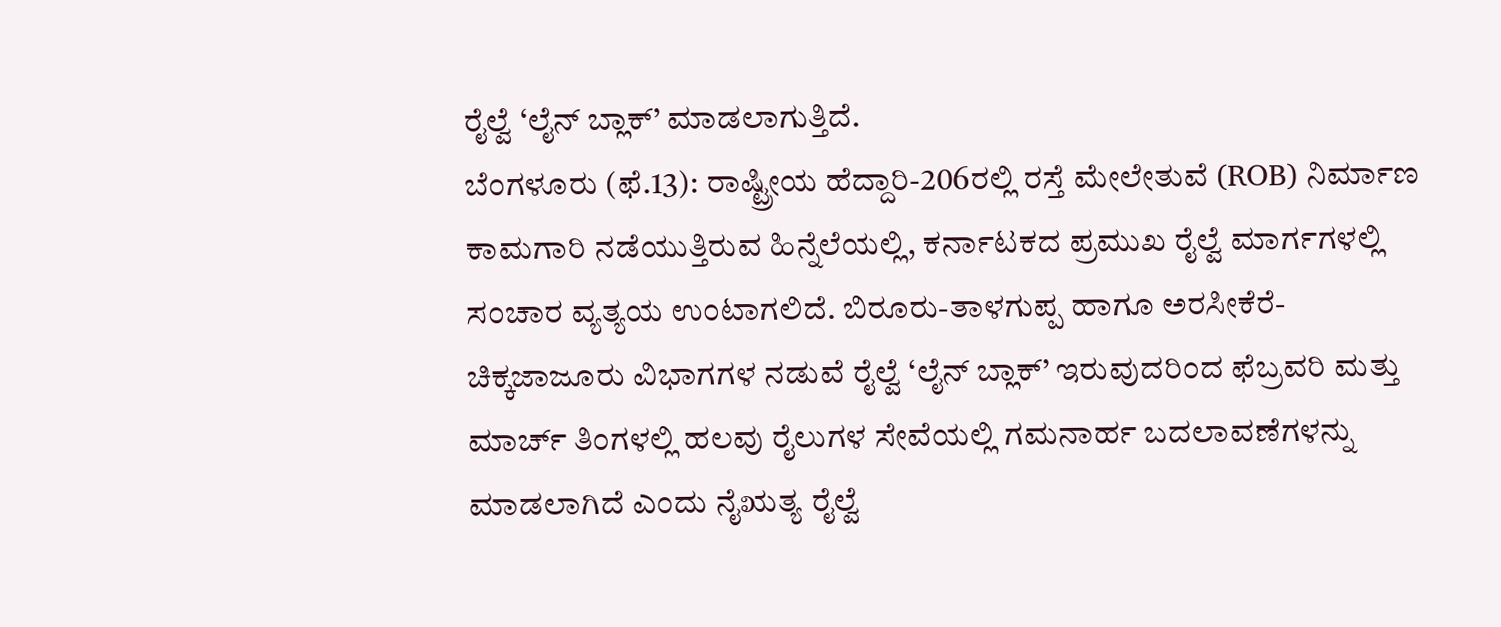ರೈಲ್ವೆ ‘ಲೈನ್ ಬ್ಲಾಕ್’ ಮಾಡಲಾಗುತ್ತಿದೆ.
ಬೆಂಗಳೂರು (ಫೆ.13): ರಾಷ್ಟ್ರೀಯ ಹೆದ್ದಾರಿ-206ರಲ್ಲಿ ರಸ್ತೆ ಮೇಲೇತುವೆ (ROB) ನಿರ್ಮಾಣ ಕಾಮಗಾರಿ ನಡೆಯುತ್ತಿರುವ ಹಿನ್ನೆಲೆಯಲ್ಲಿ, ಕರ್ನಾಟಕದ ಪ್ರಮುಖ ರೈಲ್ವೆ ಮಾರ್ಗಗಳಲ್ಲಿ ಸಂಚಾರ ವ್ಯತ್ಯಯ ಉಂಟಾಗಲಿದೆ. ಬಿರೂರು-ತಾಳಗುಪ್ಪ ಹಾಗೂ ಅರಸೀಕೆರೆ-ಚಿಕ್ಕಜಾಜೂರು ವಿಭಾಗಗಳ ನಡುವೆ ರೈಲ್ವೆ ‘ಲೈನ್ ಬ್ಲಾಕ್’ ಇರುವುದರಿಂದ ಫೆಬ್ರವರಿ ಮತ್ತು ಮಾರ್ಚ್ ತಿಂಗಳಲ್ಲಿ ಹಲವು ರೈಲುಗಳ ಸೇವೆಯಲ್ಲಿ ಗಮನಾರ್ಹ ಬದಲಾವಣೆಗಳನ್ನು ಮಾಡಲಾಗಿದೆ ಎಂದು ನೈಋತ್ಯ ರೈಲ್ವೆ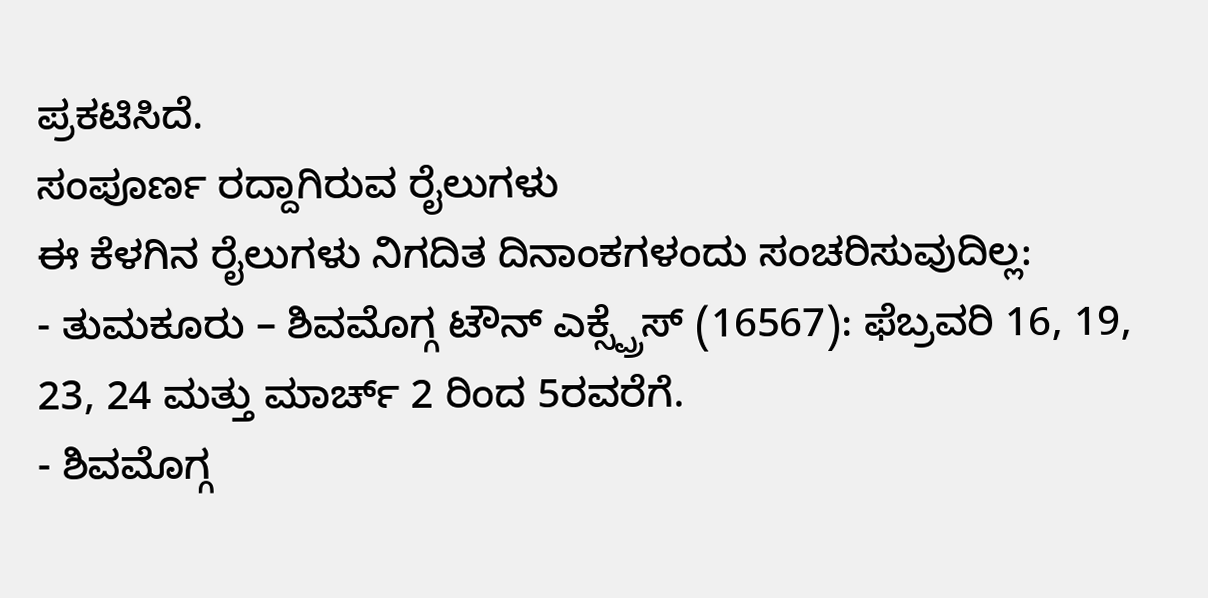ಪ್ರಕಟಿಸಿದೆ.
ಸಂಪೂರ್ಣ ರದ್ದಾಗಿರುವ ರೈಲುಗಳು
ಈ ಕೆಳಗಿನ ರೈಲುಗಳು ನಿಗದಿತ ದಿನಾಂಕಗಳಂದು ಸಂಚರಿಸುವುದಿಲ್ಲ:
- ತುಮಕೂರು – ಶಿವಮೊಗ್ಗ ಟೌನ್ ಎಕ್ಸ್ಪ್ರೆಸ್ (16567): ಫೆಬ್ರವರಿ 16, 19, 23, 24 ಮತ್ತು ಮಾರ್ಚ್ 2 ರಿಂದ 5ರವರೆಗೆ.
- ಶಿವಮೊಗ್ಗ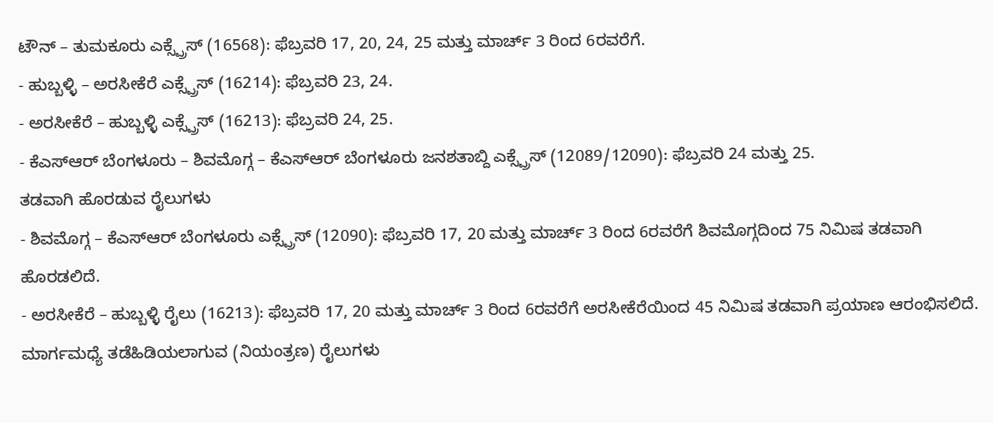ಟೌನ್ – ತುಮಕೂರು ಎಕ್ಸ್ಪ್ರೆಸ್ (16568): ಫೆಬ್ರವರಿ 17, 20, 24, 25 ಮತ್ತು ಮಾರ್ಚ್ 3 ರಿಂದ 6ರವರೆಗೆ.
- ಹುಬ್ಬಳ್ಳಿ – ಅರಸೀಕೆರೆ ಎಕ್ಸ್ಪ್ರೆಸ್ (16214): ಫೆಬ್ರವರಿ 23, 24.
- ಅರಸೀಕೆರೆ – ಹುಬ್ಬಳ್ಳಿ ಎಕ್ಸ್ಪ್ರೆಸ್ (16213): ಫೆಬ್ರವರಿ 24, 25.
- ಕೆಎಸ್ಆರ್ ಬೆಂಗಳೂರು – ಶಿವಮೊಗ್ಗ – ಕೆಎಸ್ಆರ್ ಬೆಂಗಳೂರು ಜನಶತಾಬ್ದಿ ಎಕ್ಸ್ಪ್ರೆಸ್ (12089/12090): ಫೆಬ್ರವರಿ 24 ಮತ್ತು 25.
ತಡವಾಗಿ ಹೊರಡುವ ರೈಲುಗಳು
- ಶಿವಮೊಗ್ಗ – ಕೆಎಸ್ಆರ್ ಬೆಂಗಳೂರು ಎಕ್ಸ್ಪ್ರೆಸ್ (12090): ಫೆಬ್ರವರಿ 17, 20 ಮತ್ತು ಮಾರ್ಚ್ 3 ರಿಂದ 6ರವರೆಗೆ ಶಿವಮೊಗ್ಗದಿಂದ 75 ನಿಮಿಷ ತಡವಾಗಿ ಹೊರಡಲಿದೆ.
- ಅರಸೀಕೆರೆ – ಹುಬ್ಬಳ್ಳಿ ರೈಲು (16213): ಫೆಬ್ರವರಿ 17, 20 ಮತ್ತು ಮಾರ್ಚ್ 3 ರಿಂದ 6ರವರೆಗೆ ಅರಸೀಕೆರೆಯಿಂದ 45 ನಿಮಿಷ ತಡವಾಗಿ ಪ್ರಯಾಣ ಆರಂಭಿಸಲಿದೆ.
ಮಾರ್ಗಮಧ್ಯೆ ತಡೆಹಿಡಿಯಲಾಗುವ (ನಿಯಂತ್ರಣ) ರೈಲುಗಳು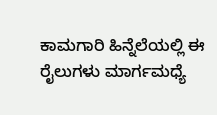ಕಾಮಗಾರಿ ಹಿನ್ನೆಲೆಯಲ್ಲಿ ಈ ರೈಲುಗಳು ಮಾರ್ಗಮಧ್ಯೆ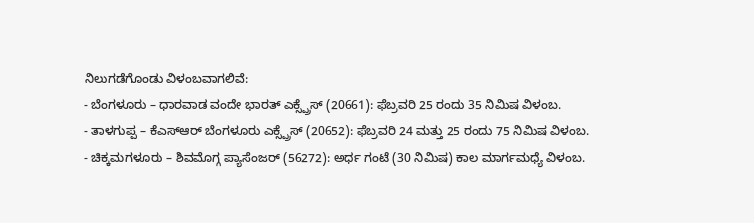ನಿಲುಗಡೆಗೊಂಡು ವಿಳಂಬವಾಗಲಿವೆ:
- ಬೆಂಗಳೂರು – ಧಾರವಾಡ ವಂದೇ ಭಾರತ್ ಎಕ್ಸ್ಪ್ರೆಸ್ (20661): ಫೆಬ್ರವರಿ 25 ರಂದು 35 ನಿಮಿಷ ವಿಳಂಬ.
- ತಾಳಗುಪ್ಪ – ಕೆಎಸ್ಆರ್ ಬೆಂಗಳೂರು ಎಕ್ಸ್ಪ್ರೆಸ್ (20652): ಫೆಬ್ರವರಿ 24 ಮತ್ತು 25 ರಂದು 75 ನಿಮಿಷ ವಿಳಂಬ.
- ಚಿಕ್ಕಮಗಳೂರು – ಶಿವಮೊಗ್ಗ ಪ್ಯಾಸೆಂಜರ್ (56272): ಅರ್ಧ ಗಂಟೆ (30 ನಿಮಿಷ) ಕಾಲ ಮಾರ್ಗಮಧ್ಯೆ ವಿಳಂಬ.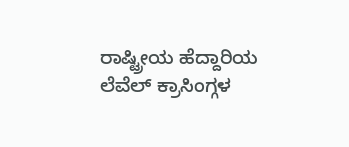ರಾಷ್ಟ್ರೀಯ ಹೆದ್ದಾರಿಯ ಲೆವೆಲ್ ಕ್ರಾಸಿಂಗ್ಗಳ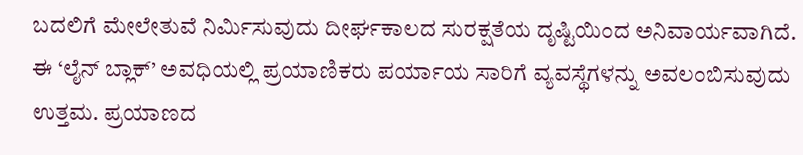ಬದಲಿಗೆ ಮೇಲೇತುವೆ ನಿರ್ಮಿಸುವುದು ದೀರ್ಘಕಾಲದ ಸುರಕ್ಷತೆಯ ದೃಷ್ಟಿಯಿಂದ ಅನಿವಾರ್ಯವಾಗಿದೆ. ಈ ‘ಲೈನ್ ಬ್ಲಾಕ್’ ಅವಧಿಯಲ್ಲಿ ಪ್ರಯಾಣಿಕರು ಪರ್ಯಾಯ ಸಾರಿಗೆ ವ್ಯವಸ್ಥೆಗಳನ್ನು ಅವಲಂಬಿಸುವುದು ಉತ್ತಮ. ಪ್ರಯಾಣದ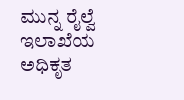ಮುನ್ನ ರೈಲ್ವೆ ಇಲಾಖೆಯ ಅಧಿಕೃತ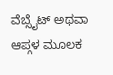ವೆಬ್ಸೈಟ್ ಅಥವಾ ಆಪ್ಗಳ ಮೂಲಕ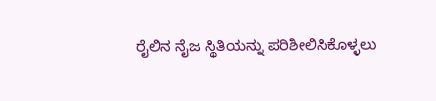ರೈಲಿನ ನೈಜ ಸ್ಥಿತಿಯನ್ನು ಪರಿಶೀಲಿಸಿಕೊಳ್ಳಲು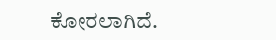ಕೋರಲಾಗಿದೆ.